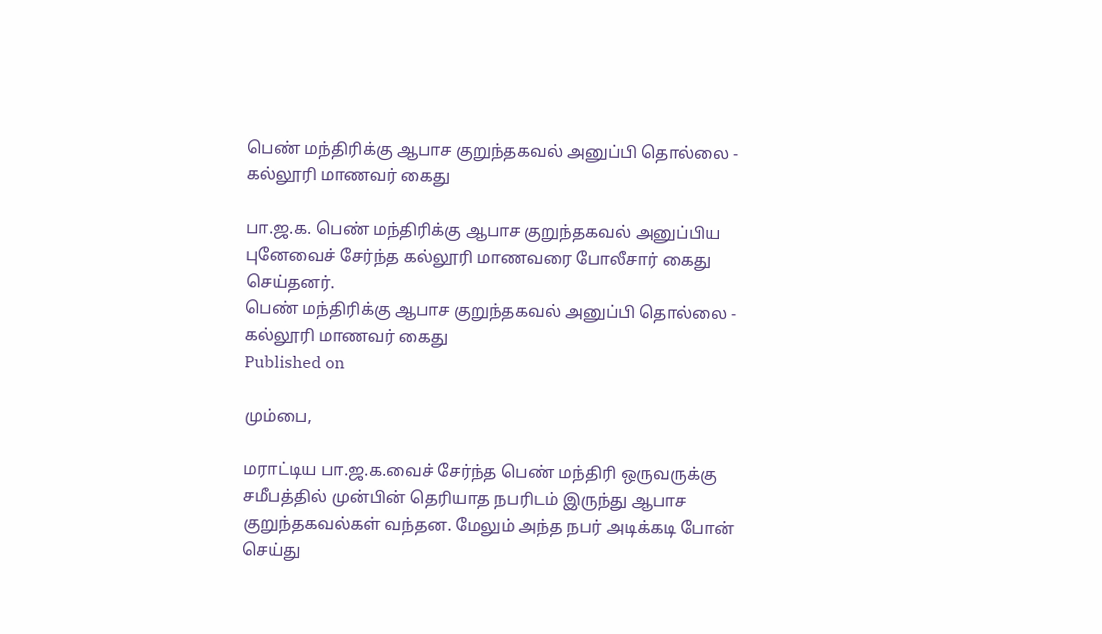பெண் மந்திரிக்கு ஆபாச குறுந்தகவல் அனுப்பி தொல்லை - கல்லூரி மாணவர் கைது

பா.ஜ.க. பெண் மந்திரிக்கு ஆபாச குறுந்தகவல் அனுப்பிய புனேவைச் சேர்ந்த கல்லூரி மாணவரை போலீசார் கைது செய்தனர்.
பெண் மந்திரிக்கு ஆபாச குறுந்தகவல் அனுப்பி தொல்லை - கல்லூரி மாணவர் கைது
Published on

மும்பை,

மராட்டிய பா.ஜ.க.வைச் சேர்ந்த பெண் மந்திரி ஒருவருக்கு சமீபத்தில் முன்பின் தெரியாத நபரிடம் இருந்து ஆபாச குறுந்தகவல்கள் வந்தன. மேலும் அந்த நபர் அடிக்கடி போன் செய்து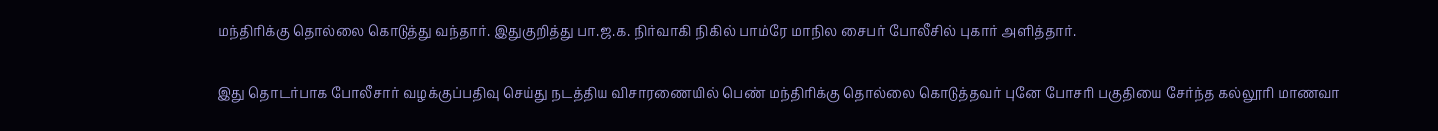மந்திரிக்கு தொல்லை கொடுத்து வந்தார். இதுகுறித்து பா.ஜ.க. நிர்வாகி நிகில் பாம்ரே மாநில சைபர் போலீசில் புகார் அளித்தார்.

இது தொடர்பாக போலீசார் வழக்குப்பதிவு செய்து நடத்திய விசாரணையில் பெண் மந்திரிக்கு தொல்லை கொடுத்தவர் புனே போசரி பகுதியை சேர்ந்த கல்லூரி மாணவா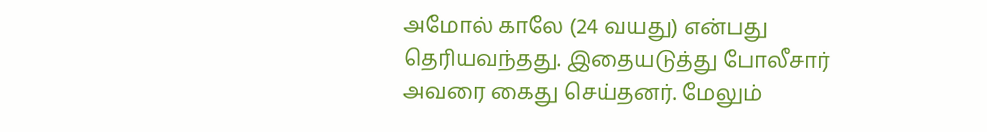அமோல் காலே (24 வயது) என்பது தெரியவந்தது. இதையடுத்து போலீசார் அவரை கைது செய்தனர். மேலும்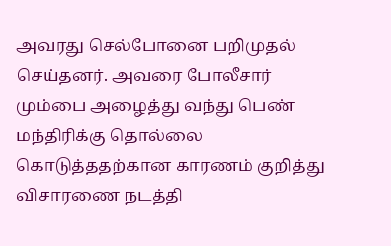அவரது செல்போனை பறிமுதல் செய்தனர். அவரை போலீசார் மும்பை அழைத்து வந்து பெண் மந்திரிக்கு தொல்லை கொடுத்ததற்கான காரணம் குறித்து விசாரணை நடத்தி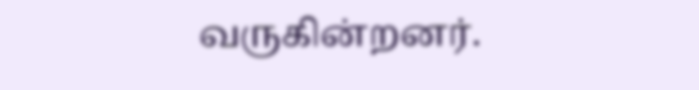வருகின்றனர்.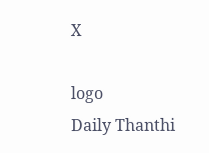X

logo
Daily Thanthi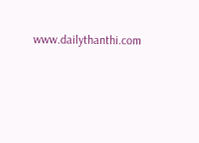www.dailythanthi.com